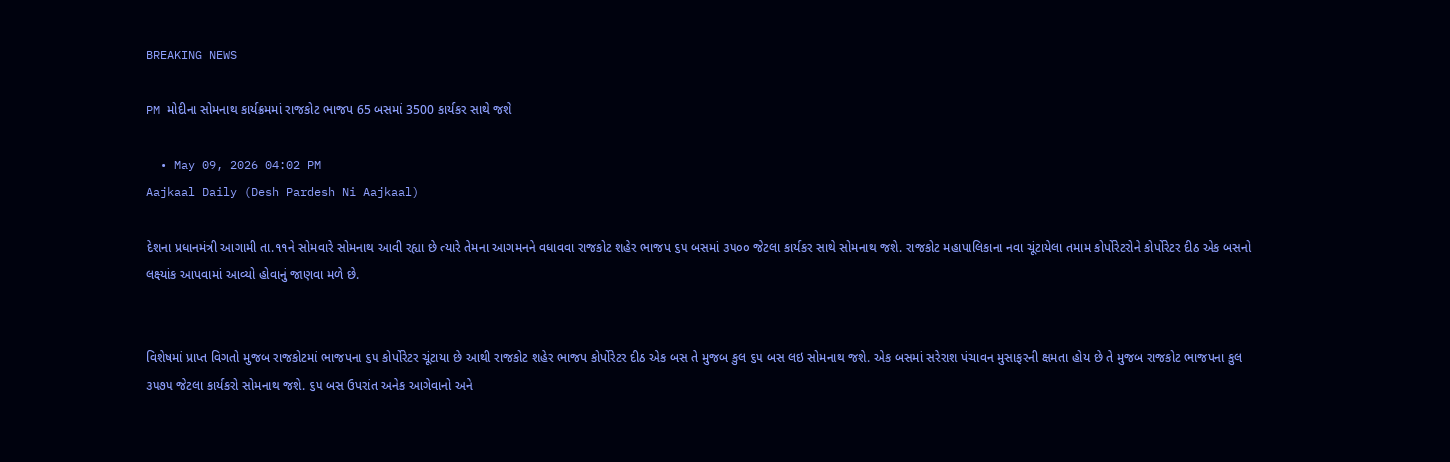BREAKING NEWS

PM મોદીના સોમનાથ કાર્યક્રમમાં રાજકોટ ભાજપ 65 બસમાં 3500 કાર્યકર સાથે જશે

  • May 09, 2026 04:02 PM
Aajkaal Daily (Desh Pardesh Ni Aajkaal)

દેશના પ્રધાનમંત્રી આગામી તા.૧૧ને સોમવારે સોમનાથ આવી રહ્યા છે ત્યારે તેમના આગમનને વધાવવા રાજકોટ શહેર ભાજપ ૬૫ બસમાં ૩૫૦૦ જેટલા કાર્યકર સાથે સોમનાથ જશે. રાજકોટ મહાપાલિકાના નવા ચૂંટાયેલા તમામ કોર્પોરેટરોને કોર્પોરેટર દીઠ એક બસનો લક્ષ્યાંક આપવામાં આવ્યો હોવાનું જાણવા મળે છે.


વિશેષમાં પ્રાપ્ત વિગતો મુજબ રાજકોટમાં ભાજપના ૬૫ કોર્પોરેટર ચૂંટાયા છે આથી રાજકોટ શહેર ભાજપ કોર્પોરેટર દીઠ એક બસ તે મુજબ કુલ ૬૫ બસ લઇ સોમનાથ જશે. એક બસમાં સરેરાશ પંચાવન મુસાફરની ક્ષમતા હોય છે તે મુજબ રાજકોટ ભાજપના કુલ ૩૫૭૫ જેટલા કાર્યકરો સોમનાથ જશે. ૬૫ બસ ઉપરાંત અનેક આગેવાનો અને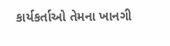કાર્યકર્તાઓ તેમના ખાનગી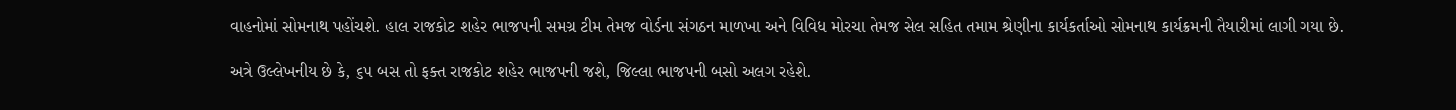વાહનોમાં સોમનાથ પહોંચશે. હાલ રાજકોટ શહેર ભાજપની સમગ્ર ટીમ તેમજ વોર્ડના સંગઠન માળખા અને વિવિધ મોરચા તેમજ સેલ સહિત તમામ શ્રેણીના કાર્યકર્તાઓ સોમનાથ કાર્યક્રમની તૈયારીમાં લાગી ગયા છે.

અત્રે ઉલ્લેખનીય છે કે, ૬૫ બસ તો ફક્ત રાજકોટ શહેર ભાજપની જશે, જિલ્લા ભાજપની બસો અલગ રહેશે.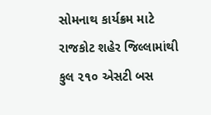સોમનાથ કાર્યક્રમ માટે રાજકોટ શહેર જિલ્લામાંથી કુલ ૨૧૦ એસટી બસ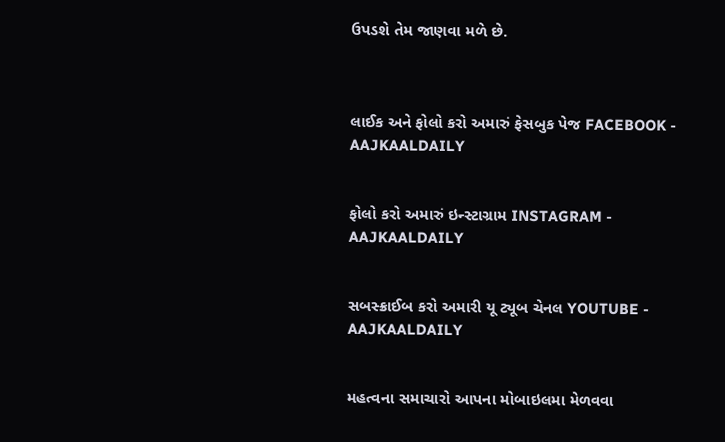ઉપડશે તેમ જાણવા મળે છે.



લાઈક અને ફોલો કરો અમારું ફેસબુક પેજ FACEBOOK - AAJKAALDAILY


ફોલો કરો અમારું ઇન્સ્ટાગ્રામ INSTAGRAM - AAJKAALDAILY


સબસ્ક્રાઈબ કરો અમારી યૂ ટ્યૂબ ચેનલ YOUTUBE - AAJKAALDAILY


મહત્વના સમાચારો આપના મોબાઇલમા મેળવવા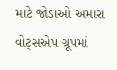માટે જોડાઓ અમારા વોટ્સએપ ગ્રૂપમાં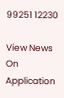99251 12230

View News On Application